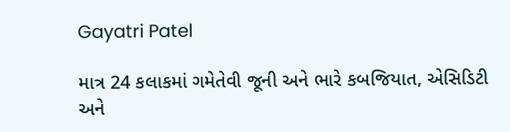Gayatri Patel

માત્ર 24 કલાકમાં ગમેતેવી જૂની અને ભારે કબજિયાત, એસિડિટી અને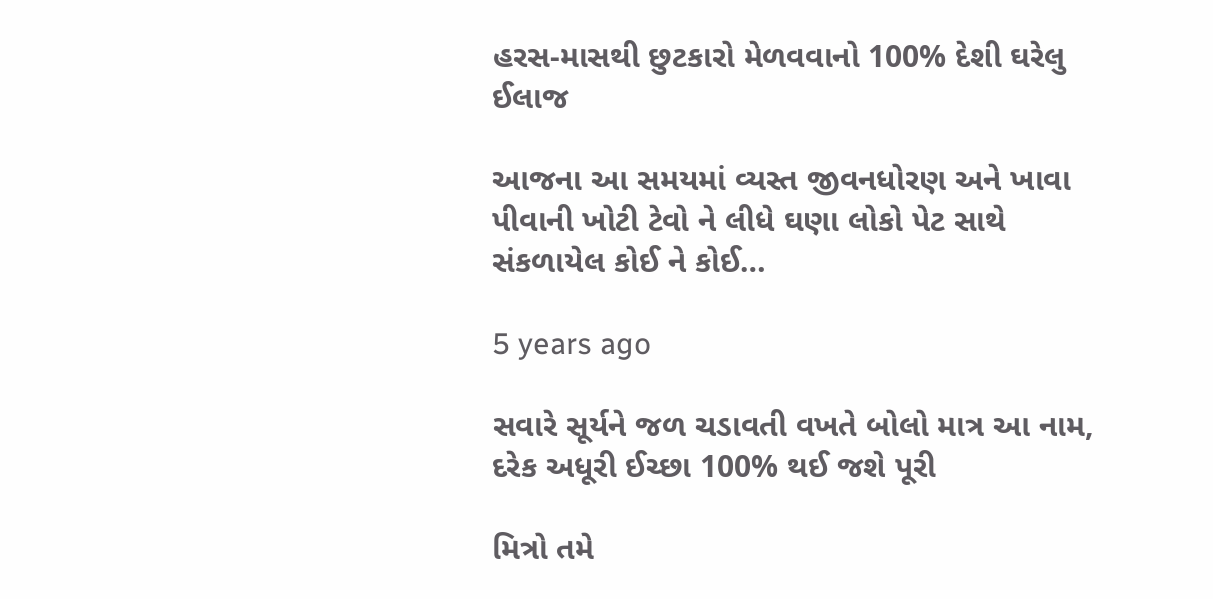હરસ-માસથી છુટકારો મેળવવાનો 100% દેશી ઘરેલુ ઈલાજ

આજના આ સમયમાં વ્યસ્ત જીવનધોરણ અને ખાવા પીવાની ખોટી ટેવો ને લીધે ઘણા લોકો પેટ સાથે સંકળાયેલ કોઈ ને કોઈ…

5 years ago

સવારે સૂર્યને જળ ચડાવતી વખતે બોલો માત્ર આ નામ, દરેક અધૂરી ઈચ્છા 100% થઈ જશે પૂરી

મિત્રો તમે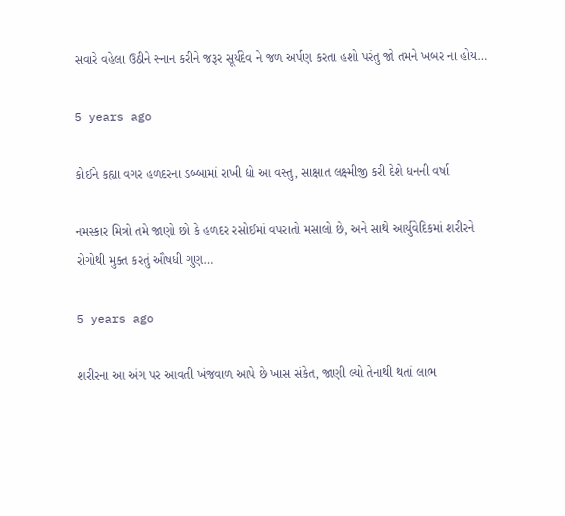સવારે વહેલા ઉઠીને સ્નાન કરીને જરૂર સૂર્યદેવ ને જળ અર્પણ કરતા હશો પરંતુ જો તમને ખબર ના હોય…

5 years ago

કોઈને કહ્યા વગર હળદરના ડબ્બામાં રાખી દ્યો આ વસ્તુ, સાક્ષાત લક્ષ્મીજી કરી દેશે ધનની વર્ષા

નમસ્કાર મિત્રો તમે જાણો છો કે હળદર રસોઈમાં વપરાતો મસાલો છે, અને સાથે આર્યુવેદિકમાં શરીરને રોગોથી મુક્ત કરતું ઔષધી ગુણ…

5 years ago

શરીરના આ અંગ પર આવતી ખંજવાળ આપે છે ખાસ સંકેત, જાણી લ્યો તેનાથી થતાં લાભ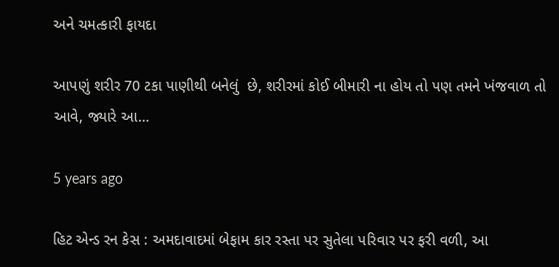અને ચમત્કારી ફાયદા

આપણું શરીર 70 ટકા પાણીથી બનેલું  છે, શરીરમાં કોઈ બીમારી ના હોય તો પણ તમને ખંજવાળ તો આવે, જ્યારે આ…

5 years ago

હિટ એન્ડ રન કેસ : અમદાવાદમાં બેફામ કાર રસ્તા પર સુતેલા પરિવાર પર ફરી વળી, આ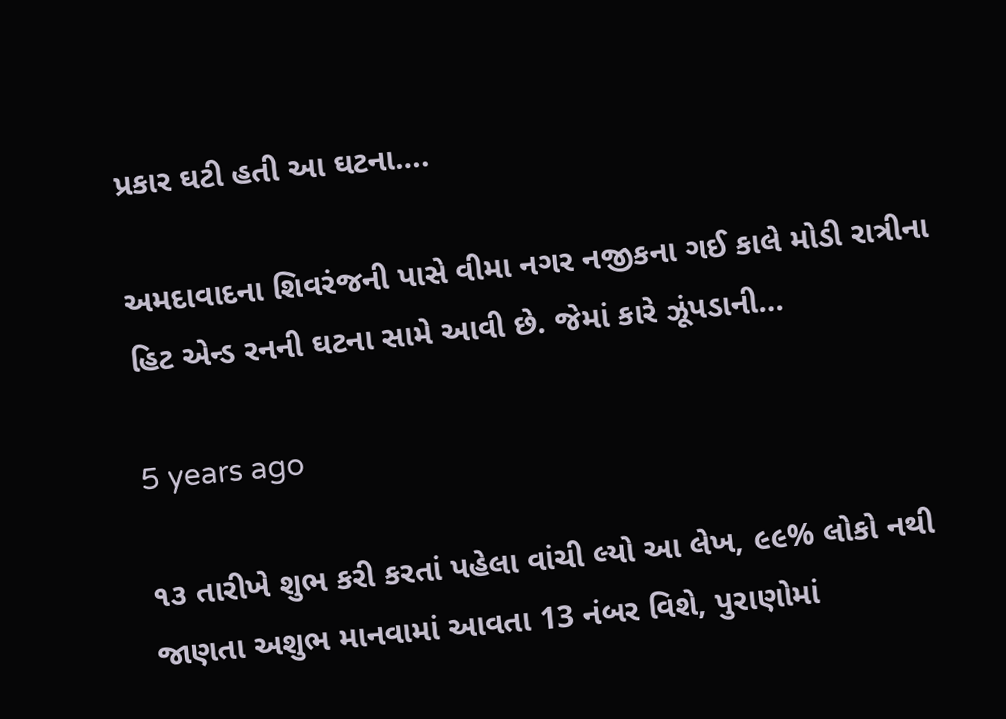પ્રકાર ઘટી હતી આ ઘટના….

અમદાવાદના શિવરંજની પાસે વીમા નગર નજીકના ગઈ કાલે મોડી રાત્રીના હિટ એન્ડ રનની ઘટના સામે આવી છે. જેમાં કારે ઝૂંપડાની…

5 years ago

૧૩ તારીખે શુભ કરી કરતાં પહેલા વાંચી લ્યો આ લેખ, ૯૯% લોકો નથી જાણતા અશુભ માનવામાં આવતા 13 નંબર વિશે, પુરાણોમાં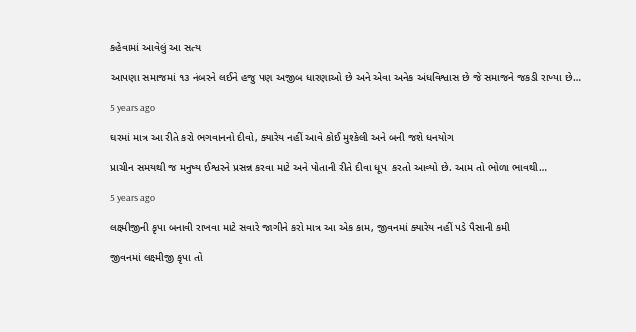કહેવામાં આવેલું આ સત્ય

આપણા સમાજમાં ૧૩ નંબરને લઈને હજુ પણ અજીબ ધારણાઓ છે અને એવા અનેક અંધવિશ્વાસ છે જે સમાજને જકડી રાખ્યા છે…

5 years ago

ઘરમાં માત્ર આ રીતે કરો ભગવાનનો દીવો, ક્યારેય નહીં આવે કોઈ મુશ્કેલી અને બની જશે ધનયોગ

પ્રાચીન સમયથી જ મનુષ્ય ઈશ્વરને પ્રસન્ન કરવા માટે અને પોતાની રીતે દીવા ધૂપ  કરતો આવ્યો છે. આમ તો ભોળા ભાવથી…

5 years ago

લક્ષ્મીજીની કૃપા બનાવી રાખવા માટે સવારે જાગીને કરો માત્ર આ એક કામ, જીવનમાં ક્યારેય નહીં પડે પૈસાની કમી

જીવનમાં લક્ષ્મીજી કૃપા તો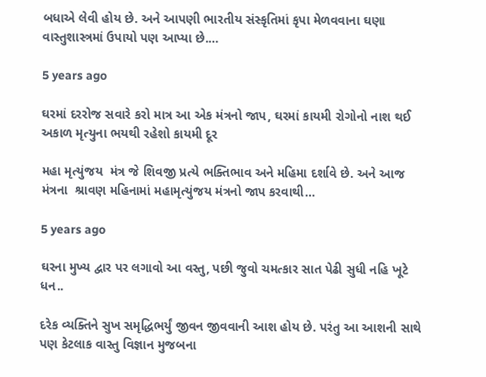બધાએ લેવી હોય છે. અને આપણી ભારતીય સંસ્કૃતિમાં કૃપા મેળવવાના ઘણા વાસ્તુશાસ્ત્રમાં ઉપાયો પણ આપ્યા છે.…

5 years ago

ઘરમાં દરરોજ સવારે કરો માત્ર આ એક મંત્રનો જાપ, ઘરમાં કાયમી રોગોનો નાશ થઈ અકાળ મૃત્યુના ભયથી રહેશો કાયમી દૂર

મહા મૃત્યુંજય  મંત્ર જે શિવજી પ્રત્યે ભક્તિભાવ અને મહિમા દર્શાવે છે. અને આજ મંત્રના  શ્રાવણ મહિનામાં મહામૃત્યુંજય મંત્રનો જાપ કરવાથી…

5 years ago

ઘરના મુખ્ય દ્વાર પર લગાવો આ વસ્તુ, પછી જુવો ચમત્કાર સાત પેઢી સુધી નહિ ખૂટે ધન..

દરેક વ્યક્તિને સુખ સમૃદ્ધિભર્યું જીવન જીવવાની આશ હોય છે. પરંતુ આ આશની સાથે પણ કેટલાક વાસ્તુ વિજ્ઞાન મુજબના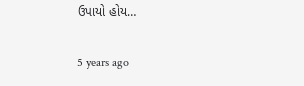ઉપાયો હોય…

5 years ago